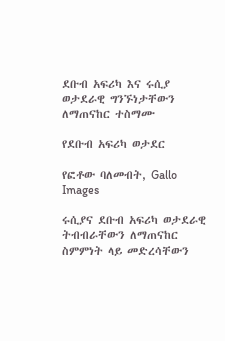ደቡብ አፍሪካ እና ሩሲያ ወታደራዊ ግንኙነታቸውን ለማጠናከር ተስማሙ

የደቡብ አፍሪካ ወታደር

የፎቶው ባለመብት, Gallo Images

ሩሲያና ደቡብ አፍሪካ ወታደራዊ ትብብራቸውን ለማጠናከር ስምምነት ላይ መድረሳቸውን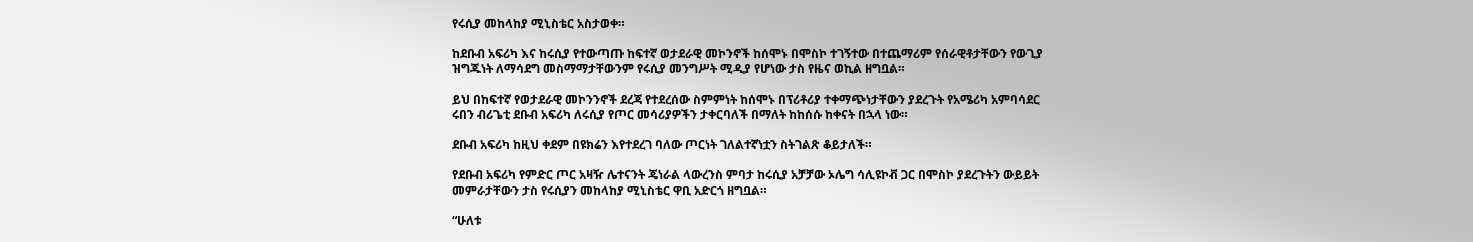የሩሲያ መከላከያ ሚኒስቴር አስታወቀ።

ከደቡብ አፍሪካ እና ከሩሲያ የተውጣጡ ከፍተኛ ወታደራዊ መኮንኖች ከሰሞኑ በሞስኮ ተገኝተው በተጨማሪም የሰራዊቶታቸውን የውጊያ ዝግጁነት ለማሳደግ መስማማታቸውንም የሩሲያ መንግሥት ሚዲያ የሆነው ታስ የዜና ወኪል ዘግቧል።

ይህ በከፍተኛ የወታደራዊ መኮንንኖች ደረጃ የተደረሰው ስምምነት ከሰሞኑ በፕሪቶሪያ ተቀማጭነታቸውን ያደረጉት የአሜሪካ አምባሳደር ሩበን ብሪጌቲ ደቡብ አፍሪካ ለሩሲያ የጦር መሳሪያዎችን ታቀርባለች በማለት ከከሰሱ ከቀናት በኋላ ነው።

ደቡብ አፍሪካ ከዚህ ቀደም በዩክሬን እየተደረገ ባለው ጦርነት ገለልተኛነቷን ስትገልጽ ቆይታለች።

የደቡብ አፍሪካ የምድር ጦር አዛዥ ሌተናንት ጄነራል ላውረንስ ምባታ ከሩሲያ አቻቻው ኦሌግ ሳሊዩኮቭ ጋር በሞስኮ ያደረጉትን ውይይት መምራታቸውን ታስ የሩሲያን መከላከያ ሚኒስቴር ዋቢ አድርጎ ዘግቧል።

“ሁለቱ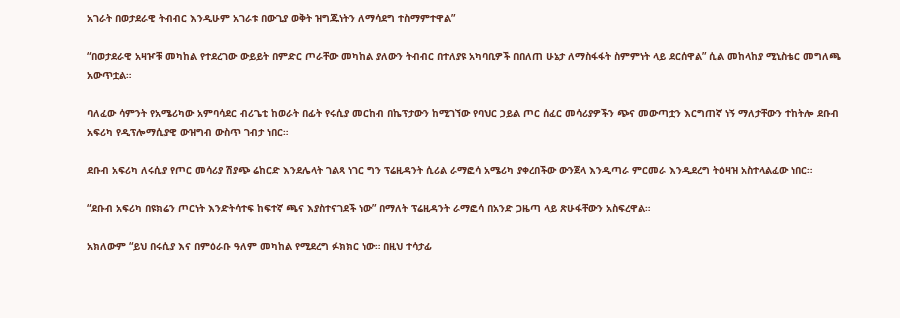አገራት በወታደራዊ ትብብር እንዲሁም አገራቱ በውጊያ ወቅት ዝግጁነትን ለማሳደግ ተስማምተዋል”

“በወታደራዊ አዛዦቹ መካከል የተደረገው ውይይት በምድር ጦራቸው መካከል ያለውን ትብብር በተለያዩ አካባቢዎች በበለጠ ሁኔታ ለማስፋፋት ስምምነት ላይ ደርሰዋል” ሲል መከላከያ ሚኒስቴር መግለጫ አውጥቷል።

ባለፈው ሳምንት የአሜሪካው አምባሳደር ብሪጌቲ ከወራት በፊት የሩሲያ መርከብ በኬፕታውን ከሚገኘው የባህር ኃይል ጦር ሰፈር መሳሪያዎችን ጭና መውጣቷን እርግጠኛ ነኝ ማለታቸውን ተከትሎ ደቡብ አፍሪካ የዲፕሎማሲያዊ ውዝግብ ውስጥ ገብታ ነበር።

ደቡብ አፍሪካ ለሩሲያ የጦር መሳሪያ ሽያጭ ሬከርድ እንደሌላት ገልጻ ነገር ግን ፕሬዚዳንት ሲሪል ራማፎሳ አሜሪካ ያቀረበችው ውንጀላ እንዲጣራ ምርመራ እንዲደረግ ትዕዛዝ አስተላልፈው ነበር።

“ደቡብ አፍሪካ በዩክሬን ጦርነት እንድትሳተፍ ከፍተኛ ጫና እያስተናገደች ነው” በማለት ፕሬዚዳንት ራማፎሳ በአንድ ጋዜጣ ላይ ጽሁፋቸውን አስፍረዋል።

አክለውም “ይህ በሩሲያ እና በምዕራቡ ዓለም መካከል የሚደረግ ፉክክር ነው። በዚህ ተሳታፊ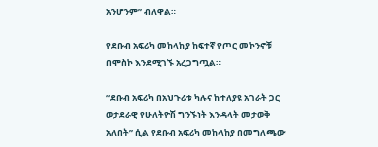አንሆንም” ብለዋል።

የደቡብ አፍሪካ መከላከያ ከፍተኛ የጦር መኮንኖቹ በሞስኮ እንደሚገኙ አረጋግጧል።

“ደቡብ አፍሪካ በአህጉሪቱ ካሉና ከተለያዩ አገራት ጋር ወታደራዊ የሁለትዮሽ ግንኙነት እንዳላት መታወቅ አለበት” ሲል የደቡብ አፍሪካ መከላከያ በመግለጫው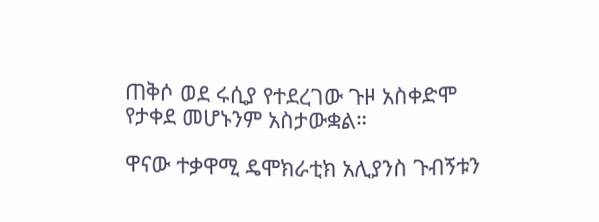ጠቅሶ ወደ ሩሲያ የተደረገው ጉዞ አስቀድሞ የታቀደ መሆኑንም አስታውቋል።

ዋናው ተቃዋሚ ዴሞክራቲክ አሊያንስ ጉብኝቱን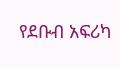የደቡብ አፍሪካ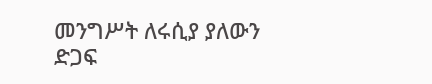መንግሥት ለሩሲያ ያለውን ድጋፍ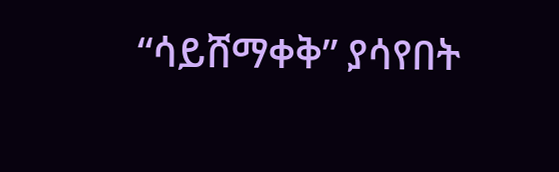“ሳይሸማቀቅ” ያሳየበት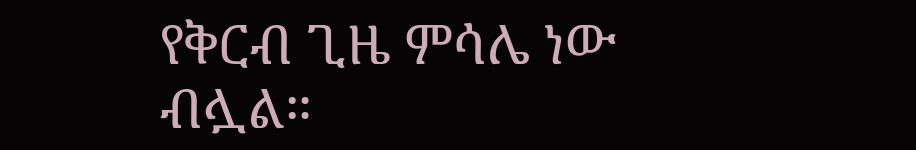የቅርብ ጊዜ ምሳሌ ነው ብሏል።